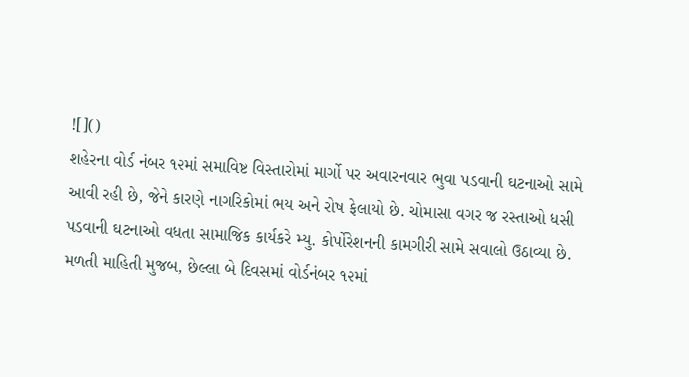![]()
શહેરના વોર્ડ નંબર ૧૨માં સમાવિષ્ટ વિસ્તારોમાં માર્ગો પર અવારનવાર ભુવા પડવાની ઘટનાઓ સામે આવી રહી છે, જેને કારણે નાગરિકોમાં ભય અને રોષ ફેલાયો છે. ચોમાસા વગર જ રસ્તાઓ ધસી પડવાની ઘટનાઓ વધતા સામાજિક કાર્યકરે મ્યુ. કોર્પોરેશનની કામગીરી સામે સવાલો ઉઠાવ્યા છે.
મળતી માહિતી મુજબ, છેલ્લા બે દિવસમાં વોર્ડનંબર ૧૨માં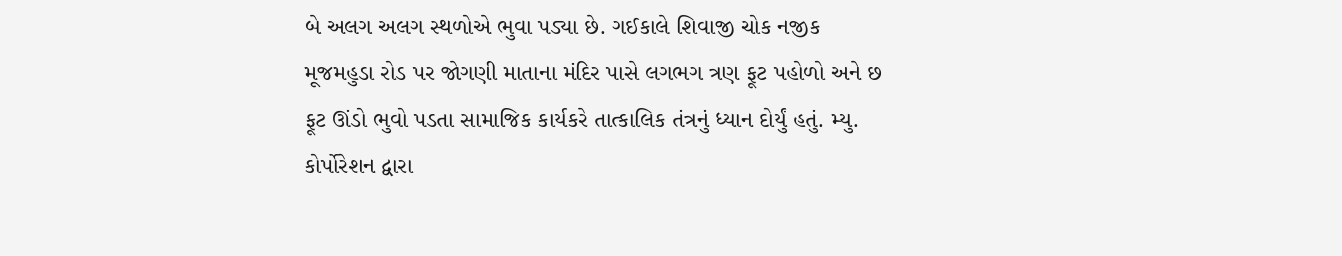બે અલગ અલગ સ્થળોએ ભુવા પડ્યા છે. ગઈકાલે શિવાજી ચોક નજીક મૂજમહુડા રોડ પર જોગણી માતાના મંદિર પાસે લગભગ ત્રણ ફૂટ પહોળો અને છ ફૂટ ઊંડો ભુવો પડતા સામાજિક કાર્યકરે તાત્કાલિક તંત્રનું ધ્યાન દોર્યું હતું. મ્યુ. કોર્પોરેશન દ્વારા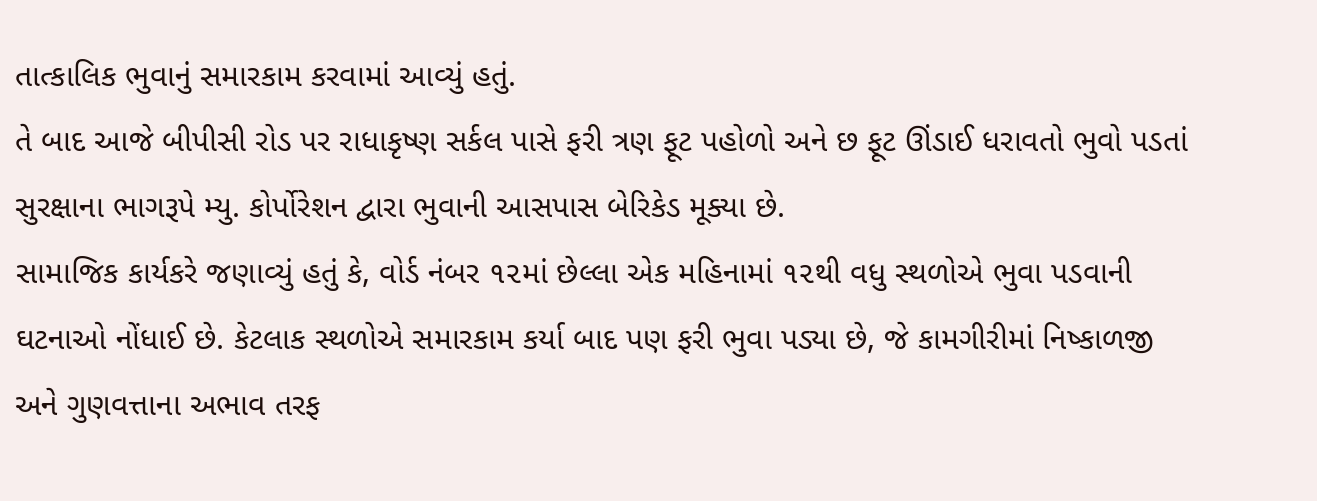તાત્કાલિક ભુવાનું સમારકામ કરવામાં આવ્યું હતું.
તે બાદ આજે બીપીસી રોડ પર રાધાકૃષ્ણ સર્કલ પાસે ફરી ત્રણ ફૂટ પહોળો અને છ ફૂટ ઊંડાઈ ધરાવતો ભુવો પડતાં સુરક્ષાના ભાગરૂપે મ્યુ. કોર્પોરેશન દ્વારા ભુવાની આસપાસ બેરિકેડ મૂક્યા છે.
સામાજિક કાર્યકરે જણાવ્યું હતું કે, વોર્ડ નંબર ૧૨માં છેલ્લા એક મહિનામાં ૧૨થી વધુ સ્થળોએ ભુવા પડવાની ઘટનાઓ નોંધાઈ છે. કેટલાક સ્થળોએ સમારકામ કર્યા બાદ પણ ફરી ભુવા પડ્યા છે, જે કામગીરીમાં નિષ્કાળજી અને ગુણવત્તાના અભાવ તરફ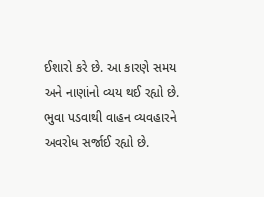ઈશારો કરે છે. આ કારણે સમય અને નાણાંનો વ્યય થઈ રહ્યો છે. ભુવા પડવાથી વાહન વ્યવહારને અવરોધ સર્જાઈ રહ્યો છે.